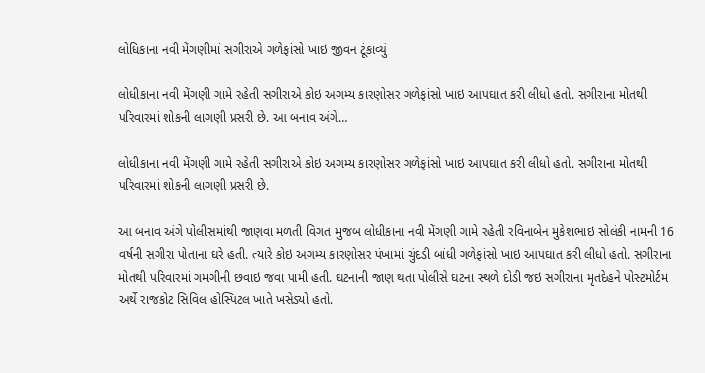લોધિકાના નવી મેંગણીમાં સગીરાએ ગળેફાંસો ખાઇ જીવન ટૂંકાવ્યું

લોધીકાના નવી મેંગણી ગામે રહેતી સગીરાએ કોઇ અગમ્ય કારણોસર ગળેફાંસો ખાઇ આપઘાત કરી લીધો હતો. સગીરાના મોતથી પરિવારમાં શોકની લાગણી પ્રસરી છે. આ બનાવ અંગે…

લોધીકાના નવી મેંગણી ગામે રહેતી સગીરાએ કોઇ અગમ્ય કારણોસર ગળેફાંસો ખાઇ આપઘાત કરી લીધો હતો. સગીરાના મોતથી પરિવારમાં શોકની લાગણી પ્રસરી છે.

આ બનાવ અંગે પોલીસમાંથી જાણવા મળતી વિગત મુજબ લોધીકાના નવી મેંગણી ગામે રહેતી રવિનાબેન મુકેશભાઇ સોલંકી નામની 16 વર્ષની સગીરા પોતાના ઘરે હતી. ત્યારે કોઇ અગમ્ય કારણોસર પંખામાં ચુંદડી બાંધી ગળેફાંસો ખાઇ આપઘાત કરી લીધો હતો. સગીરાના મોતથી પરિવારમાં ગમગીની છવાઇ જવા પામી હતી. ઘટનાની જાણ થતા પોલીસે ઘટના સ્થળે દોડી જઇ સગીરાના મૃતદેહને પોસ્ટમોર્ટમ અર્થે રાજકોટ સિવિલ હોસ્પિટલ ખાતે ખસેડ્યો હતો.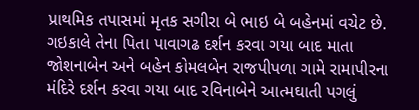પ્રાથમિક તપાસમાં મૃતક સગીરા બે ભાઇ બે બહેનમાં વચેટ છે. ગઇકાલે તેના પિતા પાવાગઢ દર્શન કરવા ગયા બાદ માતા જોશનાબેન અને બહેન કોમલબેન રાજપીપળા ગામે રામાપીરના મંદિરે દર્શન કરવા ગયા બાદ રવિનાબેને આત્મઘાતી પગલું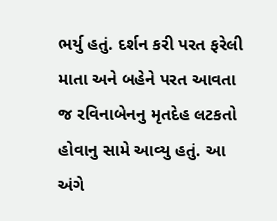ભર્યુ હતું. દર્શન કરી પરત ફરેલી માતા અને બહેને પરત આવતા જ રવિનાબેનનુ મૃતદેહ લટકતો હોવાનુ સામે આવ્યુ હતું. આ અંગે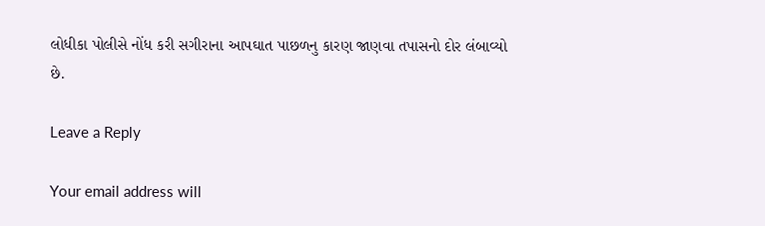લોધીકા પોલીસે નોંધ કરી સગીરાના આપઘાત પાછળનુ કારણ જાણવા તપાસનો દોર લંબાવ્યો છે.

Leave a Reply

Your email address will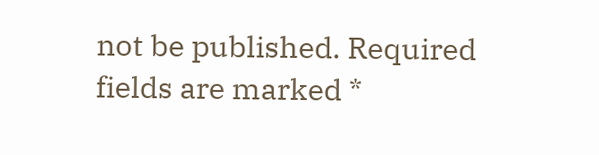not be published. Required fields are marked *